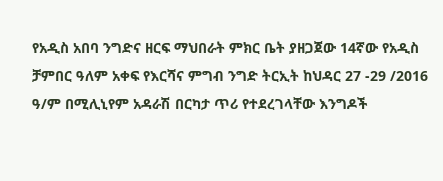የአዲስ አበባ ንግድና ዘርፍ ማህበራት ምክር ቤት ያዘጋጀው 14ኛው የአዲስ ቻምበር ዓለም አቀፍ የእርሻና ምግብ ንግድ ትርኢት ከህዳር 27 -29 /2016 ዓ/ም በሚሊኒየም አዳራሽ በርካታ ጥሪ የተደረገላቸው እንግዶች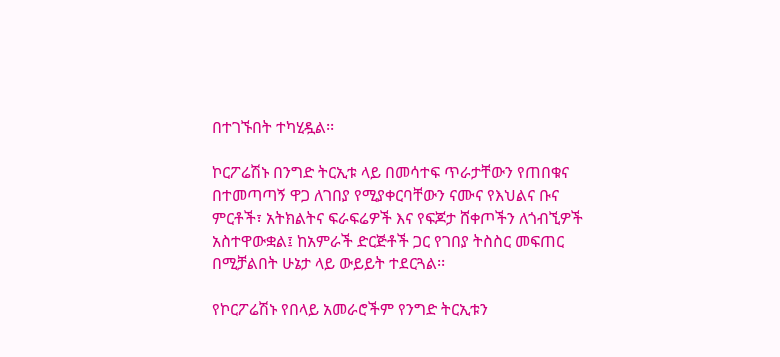በተገኙበት ተካሂዷል፡፡

ኮርፖሬሽኑ በንግድ ትርኢቱ ላይ በመሳተፍ ጥራታቸውን የጠበቁና በተመጣጣኝ ዋጋ ለገበያ የሚያቀርባቸውን ናሙና የእህልና ቡና ምርቶች፣ አትክልትና ፍራፍሬዎች እና የፍጆታ ሸቀጦችን ለጎብኚዎች አስተዋውቋል፤ ከአምራች ድርጅቶች ጋር የገበያ ትስስር መፍጠር በሚቻልበት ሁኔታ ላይ ውይይት ተደርጓል፡፡

የኮርፖሬሽኑ የበላይ አመራሮችም የንግድ ትርኢቱን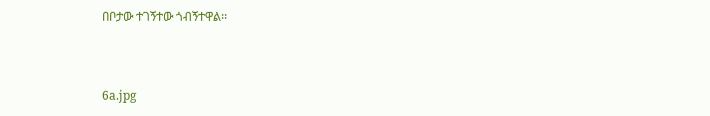በቦታው ተገኝተው ጎብኝተዋል፡፡



6a.jpg